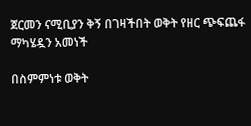ጀርመን ናሚቢያን ቅኝ በገዛችበት ወቅት የዘር ጭፍጨፋ ማካሄዷን አመነች

በስምምነቱ ወቅት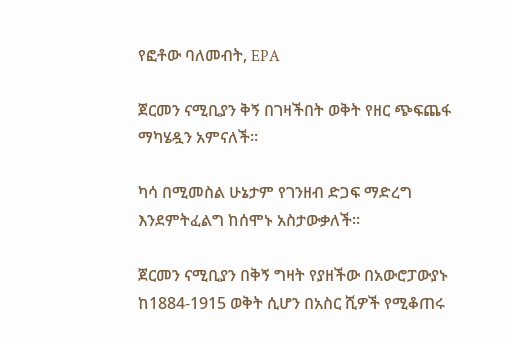የፎቶው ባለመብት, EPA

ጀርመን ናሚቢያን ቅኝ በገዛችበት ወቅት የዘር ጭፍጨፋ ማካሄዷን አምናለች።

ካሳ በሚመስል ሁኔታም የገንዘብ ድጋፍ ማድረግ እንደምትፈልግ ከሰሞኑ አስታውቃለች።

ጀርመን ናሚቢያን በቅኝ ግዛት የያዘችው በአውሮፓውያኑ ከ1884-1915 ወቅት ሲሆን በአስር ሺዎች የሚቆጠሩ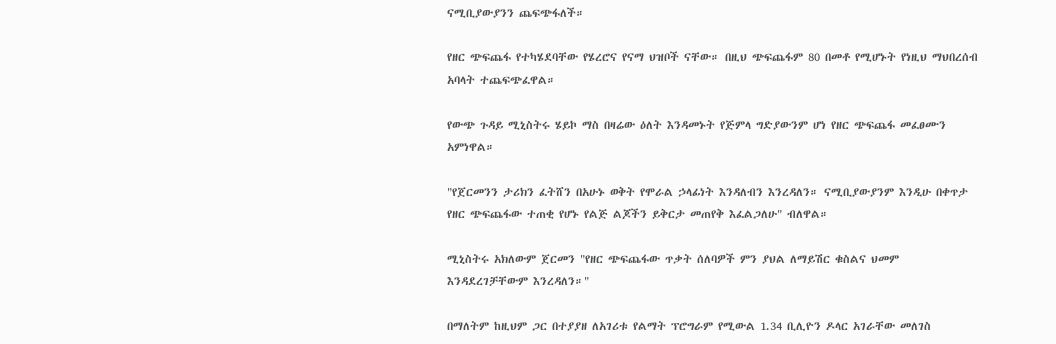ናሚቢያውያንን ጨፍጭፋለች።

የዘር ጭፍጨፋ የተካሄደባቸው የሄረሮና የናማ ህዝቦች ናቸው። በዚህ ጭፍጨፋም 80 በመቶ የሚሆኑት የነዚህ ማህበረሰብ አባላት ተጨፍጭፈዋል።

የውጭ ጉዳይ ሚኒስትሩ ሄይኮ ማስ በዛሬው ዕለት እንዳመኑት የጅምላ ግድያውንም ሆነ የዘር ጭፍጨፋ መፈፀሙን አምነዋል።

"የጀርመንን ታሪክን ፈትሸን በአሁኑ ወቅት የሞራል ኃላፊነት እንዳለብን እንረዳለን። ናሚቢያውያንም እንዲሁ በቀጥታ የዘር ጭፍጨፋው ተጠቂ የሆኑ የልጅ ልጆችን ይቅርታ መጠየቅ እፈልጋለሁ" ብለዋል።

ሚኒስትሩ አክለውም ጀርመን "የዘር ጭፍጨፋው ጥቃት ሰለባዎች ምን ያህል ለማይሽር ቁስልና ህመም እንዳደረገቻቸውም እንረዳለን።"

በማለትም ከዚህም ጋር በተያያዘ ለአገሪቱ የልማት ፕሮግራም የሚውል 1.34 ቢሊዮን ዶላር አገራቸው መለገስ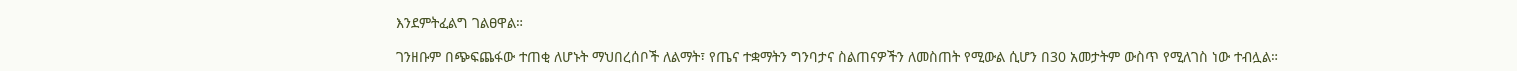እንደምትፈልግ ገልፀዋል።

ገንዘቡም በጭፍጨፋው ተጠቂ ለሆኑት ማህበረሰቦች ለልማት፣ የጤና ተቋማትን ግንባታና ስልጠናዎችን ለመስጠት የሚውል ሲሆን በ30 አመታትም ውስጥ የሚለገስ ነው ተብሏል።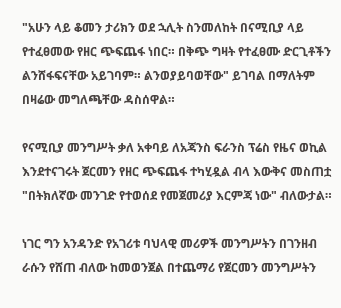"አሁን ላይ ቆመን ታሪክን ወደ ኋሊት ስንመለከት በናሚቢያ ላይ የተፈፀመው የዘር ጭፍጨፋ ነበር። በቅጭ ግዛት የተፈፀሙ ድርጊቶችን ልንሸፋፍናቸው አይገባም። ልንወያይባወቸው" ይገባል በማለትም በዛሬው መግለጫቸው ዳስሰዋል።

የናሚቢያ መንግሥት ቃለ አቀባይ ለአጃንስ ፍራንስ ፕሬስ የዜና ወኪል እንደተናገሩት ጀርመን የዘር ጭፍጨፋ ተካሂዷል ብላ እውቅና መስጠቷ "በትክለኛው መንገድ የተወሰደ የመጀመሪያ እርምጃ ነው" ብለውታል።

ነገር ግን አንዳንድ የአገሪቱ ባህላዊ መሪዎች መንግሥትን በገንዘብ ራሱን የሸጠ ብለው ከመወንጀል በተጨማሪ የጀርመን መንግሥትን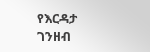የእርዳታ ገንዘብ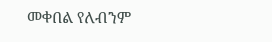መቀበል የለብንም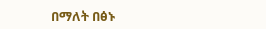በማለት በፅኑ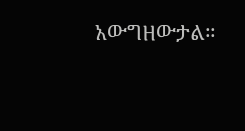አውግዘውታል።